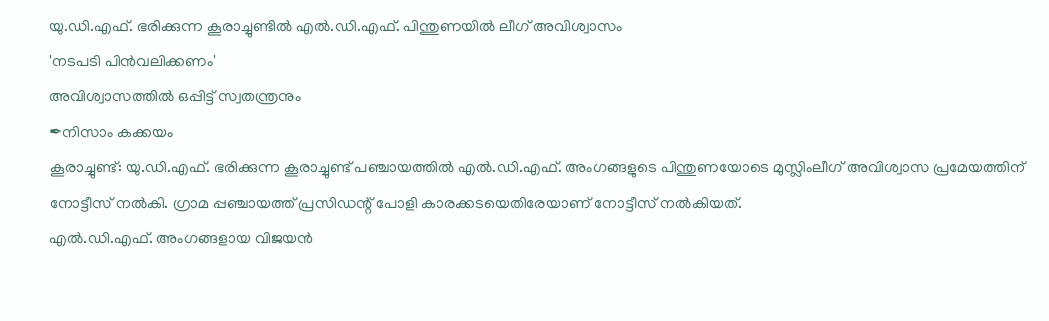യു.ഡി.എഫ്. ഭരിക്കുന്ന കൂരാച്ചുണ്ടിൽ എൽ.ഡി.എഫ്. പിന്തുണയിൽ ലീഗ് അവിശ്വാസം
'നടപടി പിൻവലിക്കണം'
അവിശ്വാസത്തിൽ ഒപ്പിട്ട് സ്വതന്ത്രനും
✒നിസാം കക്കയം
കൂരാച്ചുണ്ട്: യു.ഡി.എഫ്. ഭരിക്കുന്ന കൂരാച്ചുണ്ട് പഞ്ചായത്തിൽ എൽ.ഡി.എഫ്. അംഗങ്ങളുടെ പിന്തുണയോടെ മുസ്ലിംലീഗ് അവിശ്വാസ പ്രമേയത്തിന് നോട്ടീസ് നൽകി. ഗ്രാമ പ്പഞ്ചായത്ത് പ്രസിഡന്റ് പോളി കാരക്കടയെതിരേയാണ് നോട്ടീസ് നൽകിയത്.
എൽ.ഡി.എഫ്. അംഗങ്ങളായ വിജയൻ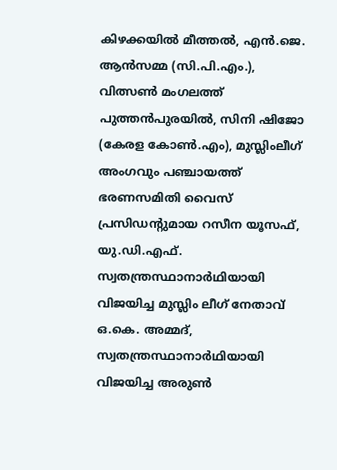കിഴക്കയിൽ മീത്തൽ, എൻ.ജെ. ആൻസമ്മ (സി.പി.എം.), വിത്സൺ മംഗലത്ത് പുത്തൻപുരയിൽ, സിനി ഷിജോ (കേരള കോൺ.എം), മുസ്ലിംലീഗ് അംഗവും പഞ്ചായത്ത് ഭരണസമിതി വൈസ് പ്രസിഡന്റുമായ റസീന യൂസഫ്, യു.ഡി.എഫ്. സ്വതന്ത്രസ്ഥാനാർഥിയായി വിജയിച്ച മുസ്ലിം ലീഗ് നേതാവ് ഒ.കെ. അമ്മദ്, സ്വതന്ത്രസ്ഥാനാർഥിയായി വിജയിച്ച അരുൺ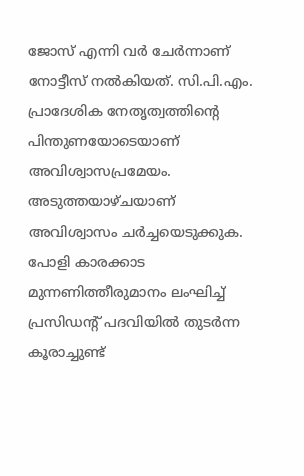ജോസ് എന്നി വർ ചേർന്നാണ് നോട്ടീസ് നൽകിയത്. സി.പി.എം. പ്രാദേശിക നേതൃത്വത്തിന്റെ പിന്തുണയോടെയാണ് അവിശ്വാസപ്രമേയം. അടുത്തയാഴ്ചയാണ് അവിശ്വാസം ചർച്ചയെടുക്കുക.
പോളി കാരക്കാട
മുന്നണിത്തീരുമാനം ലംഘിച്ച് പ്രസിഡന്റ് പദവിയിൽ തുടർന്ന കൂരാച്ചുണ്ട്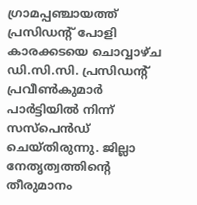ഗ്രാമപ്പഞ്ചായത്ത് പ്രസിഡൻ്റ് പോളി കാരക്കടയെ ചൊവ്വാഴ്ച ഡി.സി.സി. പ്രസിഡൻ്റ് പ്രവീൺകുമാർ പാർട്ടിയിൽ നിന്ന് സസ്പെൻഡ് ചെയ്തിരുന്നു. ജില്ലാ നേതൃത്വത്തിൻ്റെ തീരുമാനം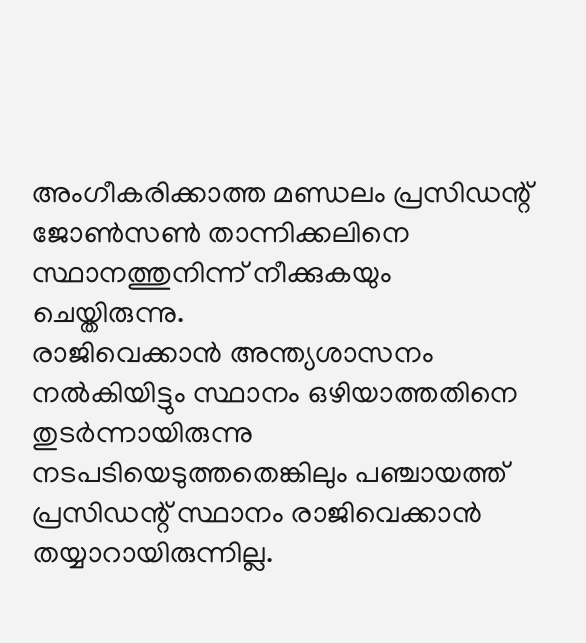അംഗീകരിക്കാത്ത മണ്ഡലം പ്രസിഡന്റ് ജോൺസൺ താന്നിക്കലിനെ സ്ഥാനത്തുനിന്ന് നീക്കുകയും ചെയ്തിരുന്നു.
രാജിവെക്കാൻ അന്ത്യശാസനം നൽകിയിട്ടും സ്ഥാനം ഒഴിയാത്തതിനെ തുടർന്നായിരുന്നു നടപടിയെടുത്തതെങ്കിലും പഞ്ചായത്ത് പ്രസിഡന്റ് സ്ഥാനം രാജിവെക്കാൻ തയ്യാറായിരുന്നില്ല.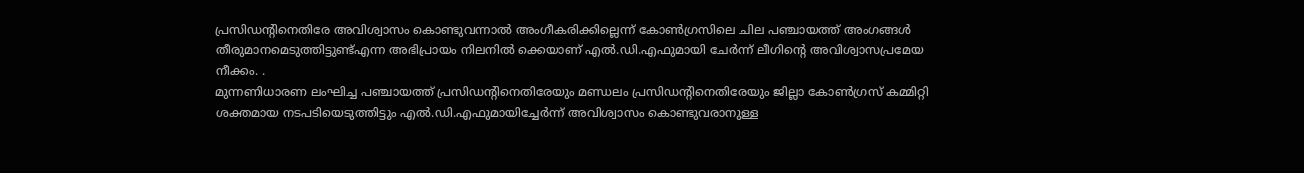പ്രസിഡന്റിനെതിരേ അവിശ്വാസം കൊണ്ടുവന്നാൽ അംഗീകരിക്കില്ലെന്ന് കോൺഗ്രസിലെ ചില പഞ്ചായത്ത് അംഗങ്ങൾ തീരുമാനമെടുത്തിട്ടുണ്ട്എന്ന അഭിപ്രായം നിലനിൽ ക്കെയാണ് എൽ.ഡി.എഫുമായി ചേർന്ന് ലീഗിന്റെ അവിശ്വാസപ്രമേയ നീക്കം. .
മുന്നണിധാരണ ലംഘിച്ച പഞ്ചായത്ത് പ്രസിഡന്റിനെതിരേയും മണ്ഡലം പ്രസിഡന്റിനെതിരേയും ജില്ലാ കോൺഗ്രസ് കമ്മിറ്റി ശക്തമായ നടപടിയെടുത്തിട്ടും എൽ.ഡി.എഫുമായിച്ചേർന്ന് അവിശ്വാസം കൊണ്ടുവരാനുള്ള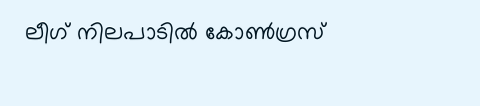ലീഗ് നിലപാടിൽ കോൺഗ്രസ്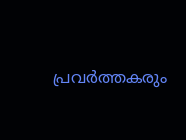പ്രവർത്തകരും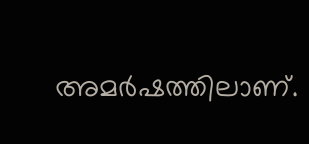അമർഷത്തിലാണ്.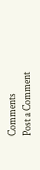Comments
Post a Comment